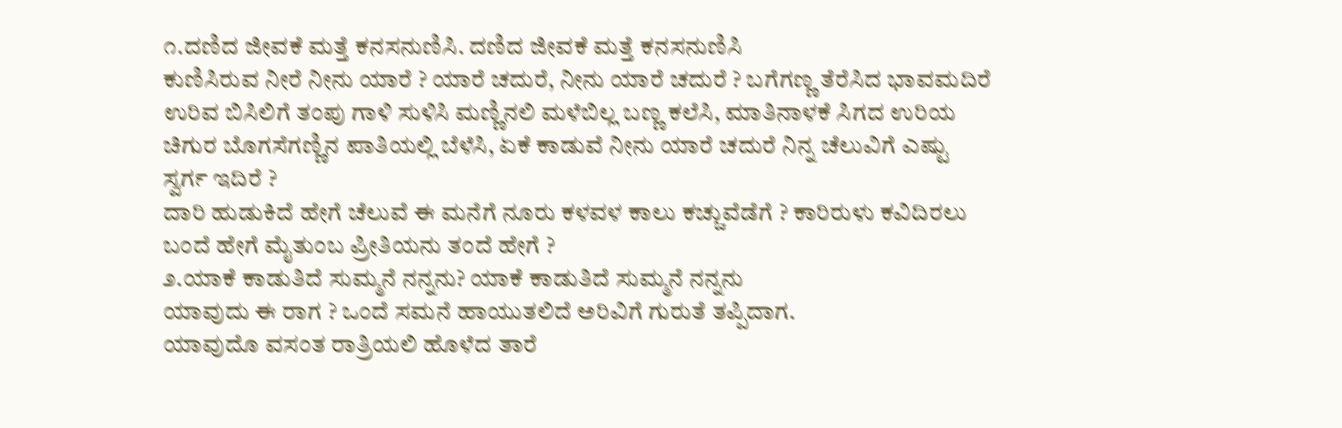೧.ದಣಿದ ಜೀವಕೆ ಮತ್ತೆ ಕನಸನುಣಿಸಿ. ದಣಿದ ಜೀವಕೆ ಮತ್ತೆ ಕನಸನುಣಿಸಿ
ಕುಣಿಸಿರುವ ನೀರೆ ನೀನು ಯಾರೆ ? ಯಾರೆ ಚದುರೆ, ನೀನು ಯಾರೆ ಚದುರೆ ? ಬಗೆಗಣ್ಣ ತೆರೆಸಿದ ಭಾವಮದಿರೆ
ಉರಿವ ಬಿಸಿಲಿಗೆ ತಂಪು ಗಾಳಿ ಸುಳಿಸಿ ಮಣ್ಣಿನಲಿ ಮಳೆಬಿಲ್ಲ ಬಣ್ಣ ಕಲೆಸಿ, ಮಾತಿನಾಳಕೆ ಸಿಗದ ಉರಿಯ ಚಿಗುರ ಬೊಗಸೆಗಣ್ಣಿನ ಪಾತಿಯಲ್ಲಿ ಬೆಳೆಸಿ, ಏಕೆ ಕಾಡುವೆ ನೀನು ಯಾರೆ ಚದುರೆ ನಿನ್ನ ಚೆಲುವಿಗೆ ಎಷ್ಟು ಸ್ವರ್ಗ ಇದಿರೆ ?
ದಾರಿ ಹುಡುಕಿದೆ ಹೇಗೆ ಚೆಲುವೆ ಈ ಮನೆಗೆ ನೂರು ಕಳವಳ ಕಾಲು ಕಚ್ಚುವೆಡೆಗೆ ? ಕಾರಿರುಳು ಕವಿದಿರಲು ಬಂದೆ ಹೇಗೆ ಮೈತುಂಬ ಪ್ರೀತಿಯನು ತಂದೆ ಹೇಗೆ ?
೨.ಯಾಕೆ ಕಾಡುತಿದೆ ಸುಮ್ಮನೆ ನನ್ನನು? ಯಾಕೆ ಕಾಡುತಿದೆ ಸುಮ್ಮನೆ ನನ್ನನು
ಯಾವುದು ಈ ರಾಗ ? ಒಂದೆ ಸಮನೆ ಹಾಯುತಲಿದೆ ಅರಿವಿಗೆ ಗುರುತೆ ತಪ್ಪಿದಾಗ.
ಯಾವುದೊ ವಸಂತ ರಾತ್ರಿಯಲಿ ಹೊಳೆದ ತಾರೆ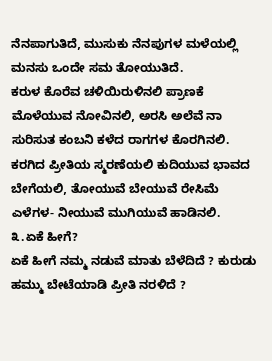ನೆನಪಾಗುತಿದೆ, ಮುಸುಕು ನೆನಪುಗಳ ಮಳೆಯಲ್ಲಿ ಮನಸು ಒಂದೇ ಸಮ ತೋಯುತಿದೆ.
ಕರುಳ ಕೊರೆವ ಚಳಿಯಿರುಳಿನಲಿ ಪ್ರಾಣಕೆ ಮೊಳೆಯುವ ನೋವಿನಲಿ, ಅರಸಿ ಅಲೆವೆ ನಾ ಸುರಿಸುತ ಕಂಬನಿ ಕಳೆದ ರಾಗಗಳ ಕೊರಗಿನಲಿ.
ಕರಗಿದ ಪ್ರೀತಿಯ ಸ್ಮರಣೆಯಲಿ ಕುದಿಯುವ ಭಾವದ ಬೇಗೆಯಲಿ, ತೋಯುವೆ ಬೇಯುವೆ ರೇಸಿಮೆ ಎಳೆಗಳ- ನೀಯುವೆ ಮುಗಿಯುವೆ ಹಾಡಿನಲಿ.
೩.ಏಕೆ ಹೀಗೆ?
ಏಕೆ ಹೀಗೆ ನಮ್ಮ ನಡುವೆ ಮಾತು ಬೆಳೆದಿದೆ ? ಕುರುಡು ಹಮ್ಮು ಬೇಟೆಯಾಡಿ ಪ್ರೀತಿ ನರಳಿದೆ ?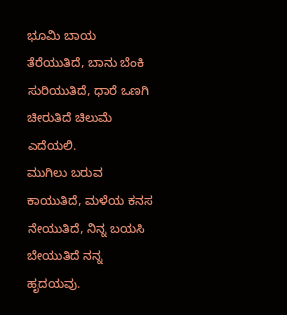ಭೂಮಿ ಬಾಯ ತೆರೆಯುತಿದೆ, ಬಾನು ಬೆಂಕಿ ಸುರಿಯುತಿದೆ, ಧಾರೆ ಒಣಗಿ ಚೀರುತಿದೆ ಚಿಲುಮೆ ಎದೆಯಲಿ.
ಮುಗಿಲು ಬರುವ ಕಾಯುತಿದೆ, ಮಳೆಯ ಕನಸ ನೇಯುತಿದೆ, ನಿನ್ನ ಬಯಸಿ ಬೇಯುತಿದೆ ನನ್ನ ಹೃದಯವು.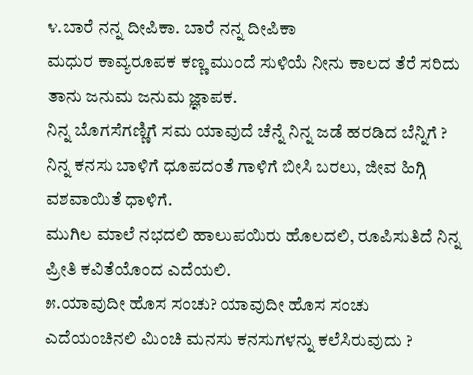೪.ಬಾರೆ ನನ್ನ ದೀಪಿಕಾ. ಬಾರೆ ನನ್ನ ದೀಪಿಕಾ
ಮಧುರ ಕಾವ್ಯರೂಪಕ ಕಣ್ಣ ಮುಂದೆ ಸುಳಿಯೆ ನೀನು ಕಾಲದ ತೆರೆ ಸರಿದು ತಾನು ಜನುಮ ಜನುಮ ಜ್ಞಾಪಕ.
ನಿನ್ನ ಬೊಗಸೆಗಣ್ಣಿಗೆ ಸಮ ಯಾವುದೆ ಚೆನ್ನೆ ನಿನ್ನ ಜಡೆ ಹರಡಿದ ಬೆನ್ನಿಗೆ ?
ನಿನ್ನ ಕನಸು ಬಾಳಿಗೆ ಧೂಪದಂತೆ ಗಾಳಿಗೆ ಬೀಸಿ ಬರಲು, ಜೀವ ಹಿಗ್ಗಿ ವಶವಾಯಿತೆ ಧಾಳಿಗೆ.
ಮುಗಿಲ ಮಾಲೆ ನಭದಲಿ ಹಾಲುಪಯಿರು ಹೊಲದಲಿ, ರೂಪಿಸುತಿದೆ ನಿನ್ನ ಪ್ರೀತಿ ಕವಿತೆಯೊಂದ ಎದೆಯಲಿ.
೫.ಯಾವುದೀ ಹೊಸ ಸಂಚು? ಯಾವುದೀ ಹೊಸ ಸಂಚು
ಎದೆಯಂಚಿನಲಿ ಮಿಂಚಿ ಮನಸು ಕನಸುಗಳನ್ನು ಕಲೆಸಿರುವುದು ?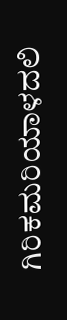ಗಿರಿಕಮರಿಯಾಳದಲಿ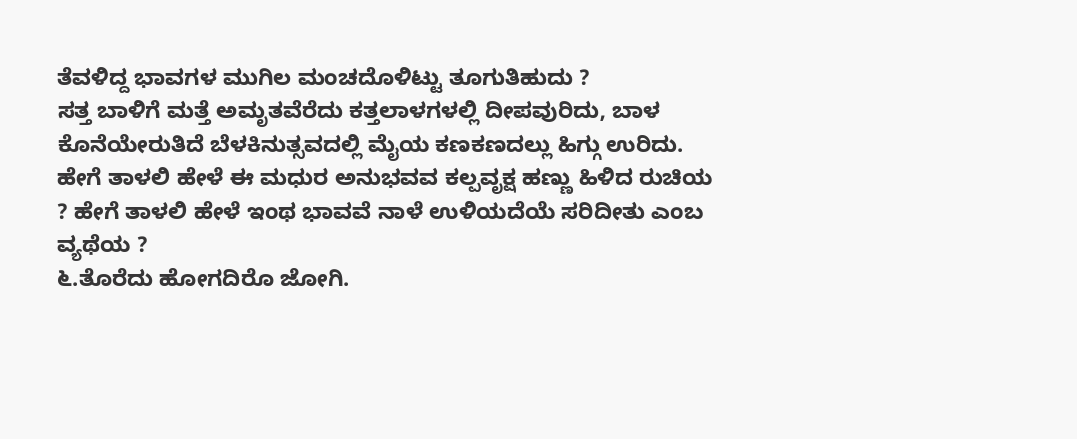ತೆವಳಿದ್ದ ಭಾವಗಳ ಮುಗಿಲ ಮಂಚದೊಳಿಟ್ಟು ತೂಗುತಿಹುದು ?
ಸತ್ತ ಬಾಳಿಗೆ ಮತ್ತೆ ಅಮೃತವೆರೆದು ಕತ್ತಲಾಳಗಳಲ್ಲಿ ದೀಪವುರಿದು, ಬಾಳ ಕೊನೆಯೇರುತಿದೆ ಬೆಳಕಿನುತ್ಸವದಲ್ಲಿ ಮೈಯ ಕಣಕಣದಲ್ಲು ಹಿಗ್ಗು ಉರಿದು.
ಹೇಗೆ ತಾಳಲಿ ಹೇಳೆ ಈ ಮಧುರ ಅನುಭವವ ಕಲ್ಪವೃಕ್ಷ ಹಣ್ಣು ಹಿಳಿದ ರುಚಿಯ ? ಹೇಗೆ ತಾಳಲಿ ಹೇಳೆ ಇಂಥ ಭಾವವೆ ನಾಳೆ ಉಳಿಯದೆಯೆ ಸರಿದೀತು ಎಂಬ ವ್ಯಥೆಯ ?
೬.ತೊರೆದು ಹೋಗದಿರೊ ಜೋಗಿ.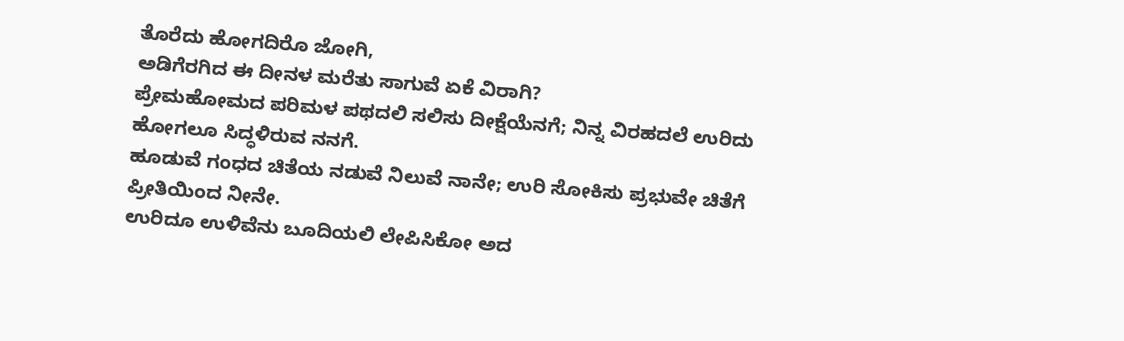ತೊರೆದು ಹೋಗದಿರೊ ಜೋಗಿ,
ಅಡಿಗೆರಗಿದ ಈ ದೀನಳ ಮರೆತು ಸಾಗುವೆ ಏಕೆ ವಿರಾಗಿ?
ಪ್ರೇಮಹೋಮದ ಪರಿಮಳ ಪಥದಲಿ ಸಲಿಸು ದೀಕ್ಷೆಯೆನಗೆ; ನಿನ್ನ ವಿರಹದಲೆ ಉರಿದು ಹೋಗಲೂ ಸಿದ್ಧಳಿರುವ ನನಗೆ.
ಹೂಡುವೆ ಗಂಧದ ಚಿತೆಯ ನಡುವೆ ನಿಲುವೆ ನಾನೇ; ಉರಿ ಸೋಕಿಸು ಪ್ರಭುವೇ ಚಿತೆಗೆ ಪ್ರೀತಿಯಿಂದ ನೀನೇ.
ಉರಿದೂ ಉಳಿವೆನು ಬೂದಿಯಲಿ ಲೇಪಿಸಿಕೋ ಅದ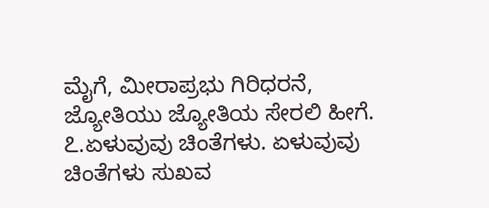ಮೈಗೆ, ಮೀರಾಪ್ರಭು ಗಿರಿಧರನೆ, ಜ್ಯೋತಿಯು ಜ್ಯೋತಿಯ ಸೇರಲಿ ಹೀಗೆ.
೭.ಏಳುವುವು ಚಿಂತೆಗಳು. ಏಳುವುವು ಚಿಂತೆಗಳು ಸುಖವ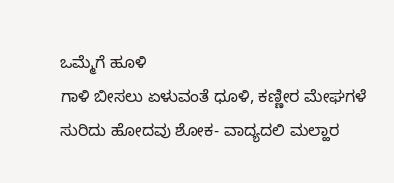ಒಮ್ಮೆಗೆ ಹೂಳಿ
ಗಾಳಿ ಬೀಸಲು ಏಳುವಂತೆ ಧೂಳಿ, ಕಣ್ಣೀರ ಮೇಘಗಳೆ ಸುರಿದು ಹೋದವು ಶೋಕ- ವಾದ್ಯದಲಿ ಮಲ್ಹಾರ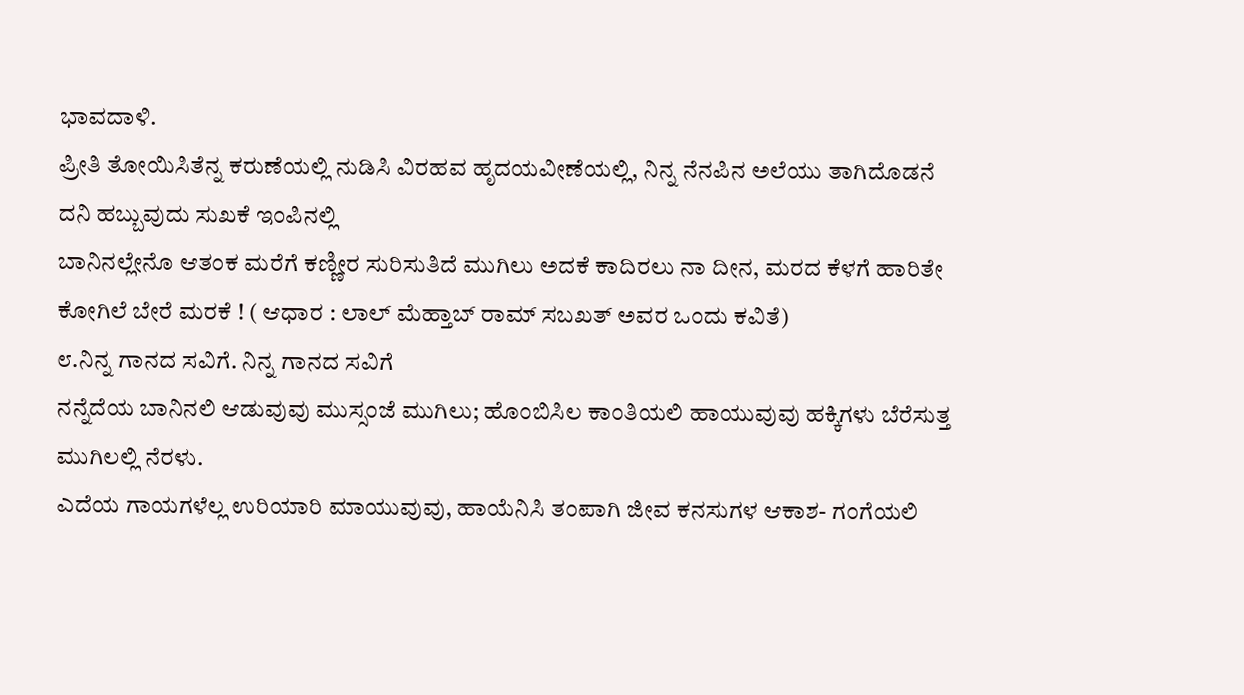ಭಾವದಾಳಿ.
ಪ್ರೀತಿ ತೋಯಿಸಿತೆನ್ನ ಕರುಣೆಯಲ್ಲಿ ನುಡಿಸಿ ವಿರಹವ ಹೃದಯವೀಣೆಯಲ್ಲಿ, ನಿನ್ನ ನೆನಪಿನ ಅಲೆಯು ತಾಗಿದೊಡನೆ ದನಿ ಹಬ್ಬುವುದು ಸುಖಕೆ ಇಂಪಿನಲ್ಲಿ
ಬಾನಿನಲ್ಲೇನೊ ಆತಂಕ ಮರೆಗೆ ಕಣ್ಣೀರ ಸುರಿಸುತಿದೆ ಮುಗಿಲು ಅದಕೆ ಕಾದಿರಲು ನಾ ದೀನ, ಮರದ ಕೆಳಗೆ ಹಾರಿತೇ ಕೋಗಿಲೆ ಬೇರೆ ಮರಕೆ ! ( ಆಧಾರ : ಲಾಲ್ ಮೆಹ್ತಾಬ್ ರಾಮ್ ಸಬಖತ್ ಅವರ ಒಂದು ಕವಿತೆ)
೮.ನಿನ್ನ ಗಾನದ ಸವಿಗೆ. ನಿನ್ನ ಗಾನದ ಸವಿಗೆ
ನನ್ನೆದೆಯ ಬಾನಿನಲಿ ಆಡುವುವು ಮುಸ್ಸಂಜೆ ಮುಗಿಲು; ಹೊಂಬಿಸಿಲ ಕಾಂತಿಯಲಿ ಹಾಯುವುವು ಹಕ್ಕಿಗಳು ಬೆರೆಸುತ್ತ ಮುಗಿಲಲ್ಲಿ ನೆರಳು.
ಎದೆಯ ಗಾಯಗಳೆಲ್ಲ ಉರಿಯಾರಿ ಮಾಯುವುವು, ಹಾಯೆನಿಸಿ ತಂಪಾಗಿ ಜೀವ ಕನಸುಗಳ ಆಕಾಶ- ಗಂಗೆಯಲಿ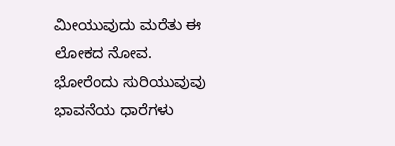ಮೀಯುವುದು ಮರೆತು ಈ ಲೋಕದ ನೋವ.
ಭೋರೆಂದು ಸುರಿಯುವುವು ಭಾವನೆಯ ಧಾರೆಗಳು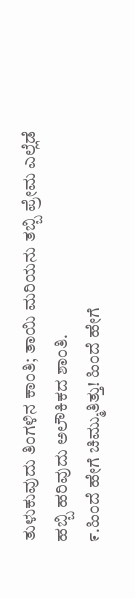ತುಳುಕುವುದು ತಿಂಗಳಿನ ಕಾಂತಿ; ತಾಯಿ ಮರಿಯನು ತಬ್ಬಿ ಪ್ರೇಮ ಎಲ್ಲೆಡೆ ಹಬ್ಬಿ ಹರಿವುದು ಅಲೌಕಿಕದ ಶಾಂತಿ.
೯.ಹಿಂದೆ ಹೇಗೆ ಚಿಮ್ಮುತಿತ್ತು! ಹಿಂದೆ ಹೇಗೆ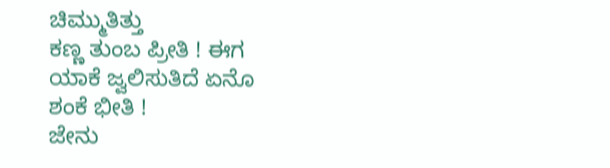ಚಿಮ್ಮುತಿತ್ತು
ಕಣ್ಣ ತುಂಬ ಪ್ರೀತಿ ! ಈಗ ಯಾಕೆ ಜ್ವಲಿಸುತಿದೆ ಏನೊ ಶಂಕೆ ಭೀತಿ !
ಜೇನು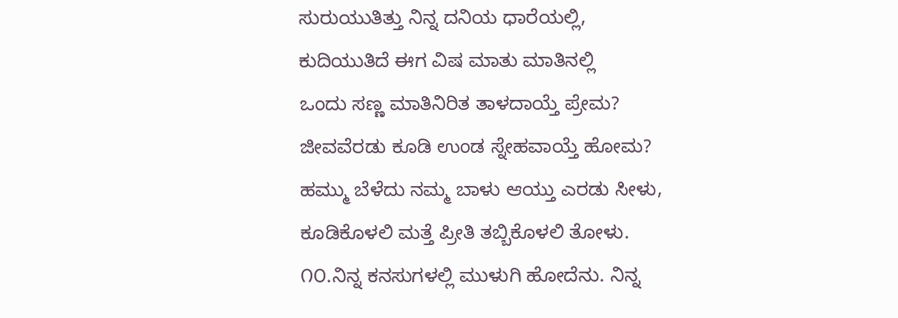ಸುರುಯುತಿತ್ತು ನಿನ್ನ ದನಿಯ ಧಾರೆಯಲ್ಲಿ, ಕುದಿಯುತಿದೆ ಈಗ ವಿಷ ಮಾತು ಮಾತಿನಲ್ಲಿ
ಒಂದು ಸಣ್ಣ ಮಾತಿನಿರಿತ ತಾಳದಾಯ್ತೆ ಪ್ರೇಮ? ಜೀವವೆರಡು ಕೂಡಿ ಉಂಡ ಸ್ನೇಹವಾಯ್ತೆ ಹೋಮ?
ಹಮ್ಮು ಬೆಳೆದು ನಮ್ಮ ಬಾಳು ಆಯ್ತು ಎರಡು ಸೀಳು, ಕೂಡಿಕೊಳಲಿ ಮತ್ತೆ ಪ್ರೀತಿ ತಬ್ಬಿಕೊಳಲಿ ತೋಳು.
೧೦.ನಿನ್ನ ಕನಸುಗಳಲ್ಲಿ ಮುಳುಗಿ ಹೋದೆನು. ನಿನ್ನ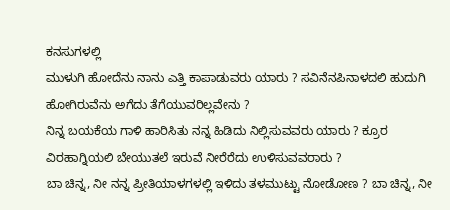ಕನಸುಗಳಲ್ಲಿ
ಮುಳುಗಿ ಹೋದೆನು ನಾನು ಎತ್ತಿ ಕಾಪಾಡುವರು ಯಾರು ? ಸವಿನೆನಪಿನಾಳದಲಿ ಹುದುಗಿ ಹೋಗಿರುವೆನು ಅಗೆದು ತೆಗೆಯುವರಿಲ್ಲವೇನು ?
ನಿನ್ನ ಬಯಕೆಯ ಗಾಳಿ ಹಾರಿಸಿತು ನನ್ನ ಹಿಡಿದು ನಿಲ್ಲಿಸುವವರು ಯಾರು ? ಕ್ರೂರ ವಿರಹಾಗ್ನಿಯಲಿ ಬೇಯುತಲೆ ಇರುವೆ ನೀರೆರೆದು ಉಳಿಸುವವರಾರು ?
ಬಾ ಚಿನ್ನ, ನೀ ನನ್ನ ಪ್ರೀತಿಯಾಳಗಳಲ್ಲಿ ಇಳಿದು ತಳಮುಟ್ಟು ನೋಡೋಣ ? ಬಾ ಚಿನ್ನ, ನೀ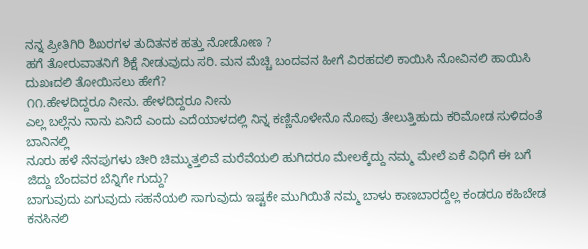ನನ್ನ ಪ್ರೀತಿಗಿರಿ ಶಿಖರಗಳ ತುದಿತನಕ ಹತ್ತು ನೋಡೋಣ ?
ಹಗೆ ತೋರುವಾತನಿಗೆ ಶಿಕ್ಷೆ ನೀಡುವುದು ಸರಿ. ಮನ ಮೆಚ್ಚಿ ಬಂದವನ ಹೀಗೆ ವಿರಹದಲಿ ಕಾಯಿಸಿ ನೋವಿನಲಿ ಹಾಯಿಸಿ ದುಖಃದಲಿ ತೋಯಿಸಲು ಹೇಗೆ?
೧೧.ಹೇಳದಿದ್ದರೂ ನೀನು. ಹೇಳದಿದ್ದರೂ ನೀನು
ಎಲ್ಲ ಬಲ್ಲೆನು ನಾನು ಏನಿದೆ ಎಂದು ಎದೆಯಾಳದಲ್ಲಿ ನಿನ್ನ ಕಣ್ಣಿನೊಳೇನೊ ನೋವು ತೇಲುತ್ತಿಹುದು ಕರಿಮೋಡ ಸುಳಿದಂತೆ ಬಾನಿನಲ್ಲಿ
ನೂರು ಹಳೆ ನೆನಪುಗಳು ಚೀರಿ ಚಿಮ್ಮುತ್ತಲಿವೆ ಮರೆವೆಯಲಿ ಹುಗಿದರೂ ಮೇಲಕ್ಕೆದ್ದು ನಮ್ಮ ಮೇಲೆ ಏಕೆ ವಿಧಿಗೆ ಈ ಬಗೆ ಜಿದ್ದು ಬೆಂದವರ ಬೆನ್ನಿಗೇ ಗುದ್ದು?
ಬಾಗುವುದು ಏಗುವುದು ಸಹನೆಯಲಿ ಸಾಗುವುದು ಇಷ್ಟಕೇ ಮುಗಿಯಿತೆ ನಮ್ಮ ಬಾಳು ಕಾಣಬಾರದ್ದೆಲ್ಲ ಕಂಡರೂ ಕಹಿಬೇಡ ಕನಸಿನಲಿ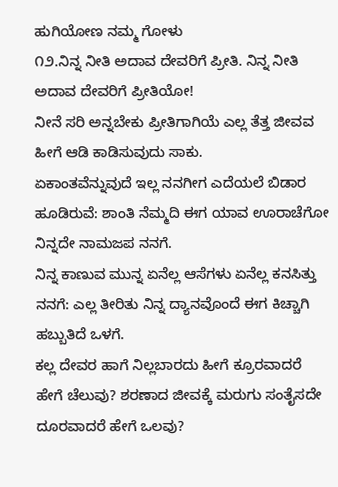ಹುಗಿಯೋಣ ನಮ್ಮ ಗೋಳು
೧೨.ನಿನ್ನ ನೀತಿ ಅದಾವ ದೇವರಿಗೆ ಪ್ರೀತಿ. ನಿನ್ನ ನೀತಿ ಅದಾವ ದೇವರಿಗೆ ಪ್ರೀತಿಯೋ!
ನೀನೆ ಸರಿ ಅನ್ನಬೇಕು ಪ್ರೀತಿಗಾಗಿಯೆ ಎಲ್ಲ ತೆತ್ತ ಜೀವವ ಹೀಗೆ ಆಡಿ ಕಾಡಿಸುವುದು ಸಾಕು.
ಏಕಾಂತವೆನ್ನುವುದೆ ಇಲ್ಲ ನನಗೀಗ ಎದೆಯಲೆ ಬಿಡಾರ ಹೂಡಿರುವೆ: ಶಾಂತಿ ನೆಮ್ಮದಿ ಈಗ ಯಾವ ಊರಾಚೆಗೋ ನಿನ್ನದೇ ನಾಮಜಪ ನನಗೆ.
ನಿನ್ನ ಕಾಣುವ ಮುನ್ನ ಏನೆಲ್ಲ ಆಸೆಗಳು ಏನೆಲ್ಲ ಕನಸಿತ್ತು ನನಗೆ: ಎಲ್ಲ ತೀರಿತು ನಿನ್ನ ದ್ಯಾನವೊಂದೆ ಈಗ ಕಿಚ್ಚಾಗಿ ಹಬ್ಬುತಿದೆ ಒಳಗೆ.
ಕಲ್ಲ ದೇವರ ಹಾಗೆ ನಿಲ್ಲಬಾರದು ಹೀಗೆ ಕ್ರೂರವಾದರೆ ಹೇಗೆ ಚೆಲುವು? ಶರಣಾದ ಜೀವಕ್ಕೆ ಮರುಗು ಸಂತೈಸದೇ ದೂರವಾದರೆ ಹೇಗೆ ಒಲವು?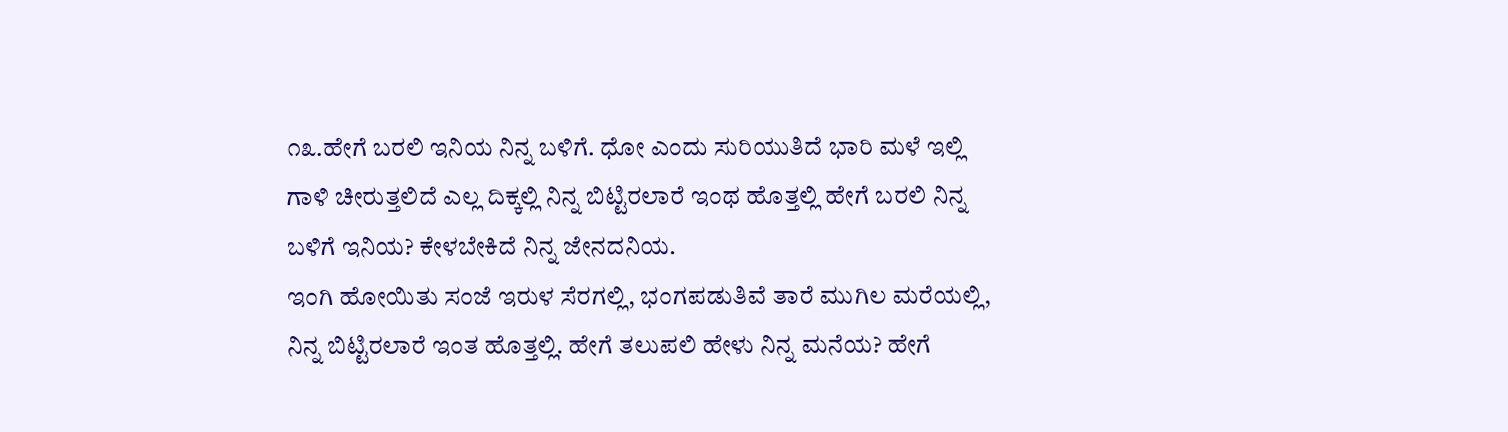೧೩.ಹೇಗೆ ಬರಲಿ ಇನಿಯ ನಿನ್ನ ಬಳಿಗೆ. ಧೋ ಎಂದು ಸುರಿಯುತಿದೆ ಭಾರಿ ಮಳೆ ಇಲ್ಲಿ
ಗಾಳಿ ಚೀರುತ್ತಲಿದೆ ಎಲ್ಲ ದಿಕ್ಕಲ್ಲಿ ನಿನ್ನ ಬಿಟ್ಟಿರಲಾರೆ ಇಂಥ ಹೊತ್ತಲ್ಲಿ ಹೇಗೆ ಬರಲಿ ನಿನ್ನ ಬಳಿಗೆ ಇನಿಯ? ಕೇಳಬೇಕಿದೆ ನಿನ್ನ ಜೇನದನಿಯ.
ಇಂಗಿ ಹೋಯಿತು ಸಂಜೆ ಇರುಳ ಸೆರಗಲ್ಲಿ, ಭಂಗಪಡುತಿವೆ ತಾರೆ ಮುಗಿಲ ಮರೆಯಲ್ಲಿ, ನಿನ್ನ ಬಿಟ್ಟಿರಲಾರೆ ಇಂತ ಹೊತ್ತಲ್ಲಿ. ಹೇಗೆ ತಲುಪಲಿ ಹೇಳು ನಿನ್ನ ಮನೆಯ? ಹೇಗೆ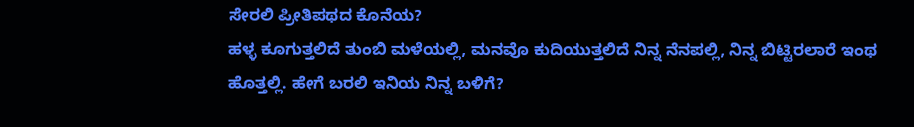ಸೇರಲಿ ಪ್ರೀತಿಪಥದ ಕೊನೆಯ?
ಹಳ್ಳ ಕೂಗುತ್ತಲಿದೆ ತುಂಬಿ ಮಳೆಯಲ್ಲಿ, ಮನವೊ ಕುದಿಯುತ್ತಲಿದೆ ನಿನ್ನ ನೆನಪಲ್ಲಿ, ನಿನ್ನ ಬಿಟ್ಟಿರಲಾರೆ ಇಂಥ ಹೊತ್ತಲ್ಲಿ. ಹೇಗೆ ಬರಲಿ ಇನಿಯ ನಿನ್ನ ಬಳಿಗೆ?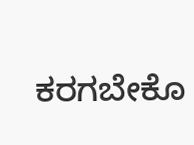ಕರಗಬೇಕೊ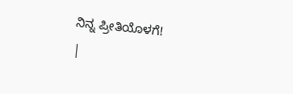ನಿನ್ನ ಪ್ರೀತಿಯೊಳಗೆ!
|